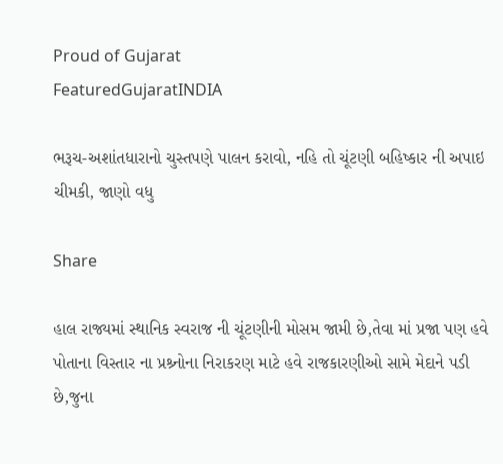Proud of Gujarat
FeaturedGujaratINDIA

ભરૂચ-અશાંતધારાનો ચુસ્તપણે પાલન કરાવો, નહિ તો ચૂંટણી બહિષ્કાર ની અપાઇ ચીમકી, જાણો વધુ

Share

હાલ રાજ્યમાં સ્થાનિક સ્વરાજ ની ચૂંટણીની મોસમ જામી છે,તેવા માં પ્રજા પણ હવે પોતાના વિસ્તાર ના પ્રશ્ર્નોના નિરાકરણ માટે હવે રાજકારણીઓ સામે મેદાને પડી છે,જુના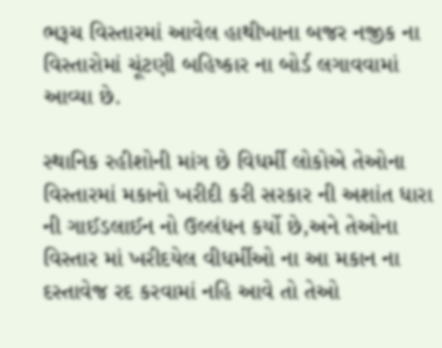ભરૂચ વિસ્તારમાં આવેલ હાથીખાના બજર નજીક ના વિસ્તારોમાં ચૂંટણી બહિષ્કાર ના બોર્ડ લગાવવામાં આવ્યા છે.

સ્થાનિક રહીશોની માંગ છે વિધર્મી લોકોએ તેઓના વિસ્તારમાં મકાનો ખરીદી કરી સરકાર ની અશાંત ધારા ની ગાઈડલાઈન નો ઉલ્લંધન કર્યો છે,અને તેઓના વિસ્તાર માં ખરીદયેલ વીધર્મીઓ ના આ મકાન ના દસ્તાવેજ રદ કરવામાં નહિ આવે તો તેઓ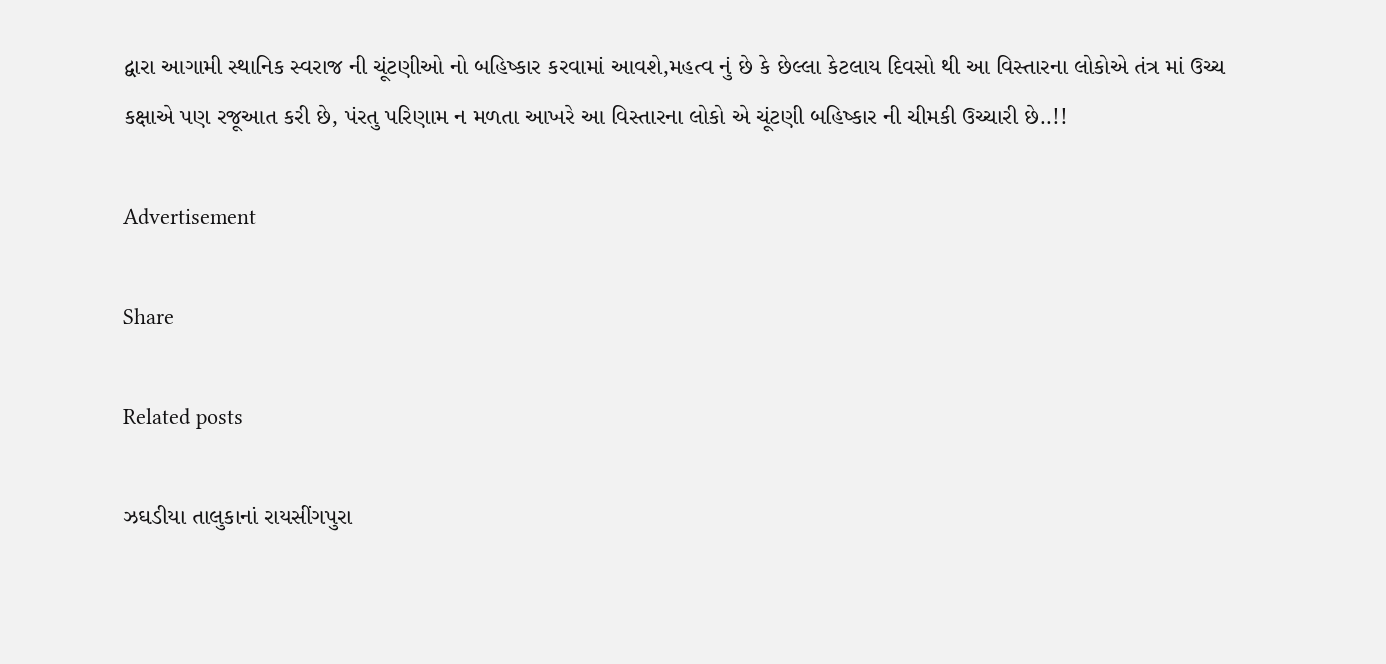દ્વારા આગામી સ્થાનિક સ્વરાજ ની ચૂંટણીઓ નો બહિષ્કાર કરવામાં આવશે,મહત્વ નું છે કે છેલ્લા કેટલાય દિવસો થી આ વિસ્તારના લોકોએ તંત્ર માં ઉચ્ચ કક્ષાએ પણ રજૂઆત કરી છે, પંરતુ પરિણામ ન મળતા આખરે આ વિસ્તારના લોકો એ ચૂંટણી બહિષ્કાર ની ચીમકી ઉચ્ચારી છે..!!

Advertisement

Share

Related posts

ઝઘડીયા તાલુકાનાં રાયસીંગપુરા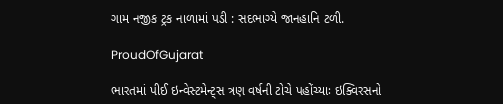ગામ નજીક ટ્રક નાળામાં પડી : સદભાગ્યે જાનહાનિ ટળી.

ProudOfGujarat

ભારતમાં પીઈ ઇન્વેસ્ટમેન્ટ્સ ત્રણ વર્ષની ટોચે પહોંચ્યાઃ ઇક્વિરસનો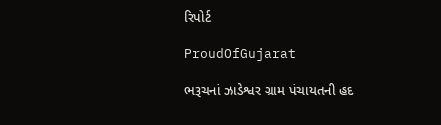રિપોર્ટ

ProudOfGujarat

ભરૂચનાં ઝાડેશ્વર ગ્રામ પંચાયતની હદ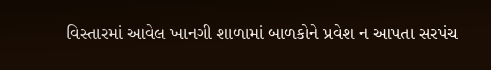વિસ્તારમાં આવેલ ખાનગી શાળામાં બાળકોને પ્રવેશ ન આપતા સરપંચ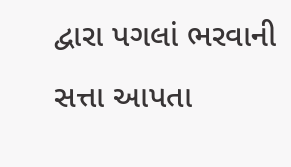દ્વારા પગલાં ભરવાની સત્તા આપતા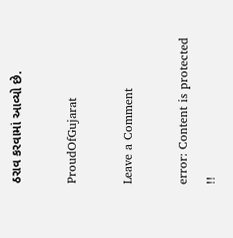ઠરાવ કરવામાં આવ્યો છે.

ProudOfGujarat

Leave a Comment

error: Content is protected !!